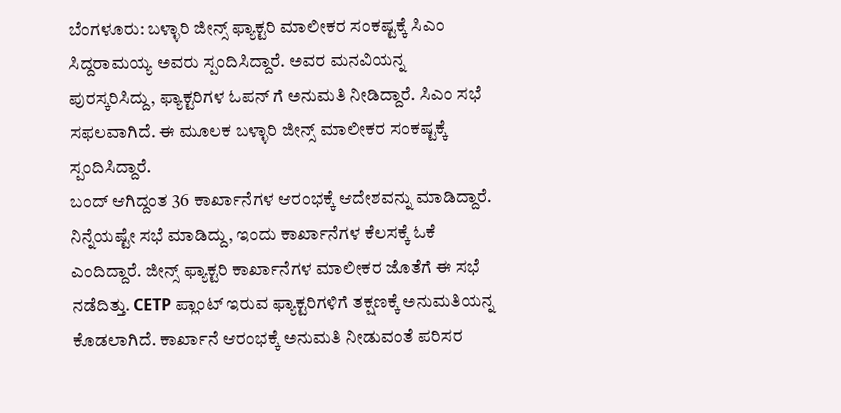ಬೆಂಗಳೂರು: ಬಳ್ಳಾರಿ ಜೀನ್ಸ್ ಫ್ಯಾಕ್ಟರಿ ಮಾಲೀಕರ ಸಂಕಷ್ಟಕ್ಕೆ ಸಿಎಂ ಸಿದ್ದರಾಮಯ್ಯ ಅವರು ಸ್ಪಂದಿಸಿದ್ದಾರೆ. ಅವರ ಮನವಿಯನ್ನ ಪುರಸ್ಕರಿಸಿದ್ದು, ಫ್ಯಾಕ್ಟರಿಗಳ ಓಪನ್ ಗೆ ಅನುಮತಿ ನೀಡಿದ್ದಾರೆ. ಸಿಎಂ ಸಭೆ ಸಫಲವಾಗಿದೆ. ಈ ಮೂಲಕ ಬಳ್ಳಾರಿ ಜೀನ್ಸ್ ಮಾಲೀಕರ ಸಂಕಷ್ಟಕ್ಕೆ ಸ್ಪಂದಿಸಿದ್ದಾರೆ.
ಬಂದ್ ಆಗಿದ್ದಂತ 36 ಕಾರ್ಖಾನೆಗಳ ಆರಂಭಕ್ಕೆ ಆದೇಶವನ್ನು ಮಾಡಿದ್ದಾರೆ. ನಿನ್ನೆಯಷ್ಟೇ ಸಭೆ ಮಾಡಿದ್ದು, ಇಂದು ಕಾರ್ಖಾನೆಗಳ ಕೆಲಸಕ್ಕೆ ಓಕೆ ಎಂದಿದ್ದಾರೆ. ಜೀನ್ಸ್ ಫ್ಯಾಕ್ಟರಿ ಕಾರ್ಖಾನೆಗಳ ಮಾಲೀಕರ ಜೊತೆಗೆ ಈ ಸಭೆ ನಡೆದಿತ್ತು. CETP ಪ್ಲಾಂಟ್ ಇರುವ ಫ್ಯಾಕ್ಟರಿಗಳಿಗೆ ತಕ್ಷಣಕ್ಕೆ ಅನುಮತಿಯನ್ನ ಕೊಡಲಾಗಿದೆ. ಕಾರ್ಖಾನೆ ಆರಂಭಕ್ಕೆ ಅನುಮತಿ ನೀಡುವಂತೆ ಪರಿಸರ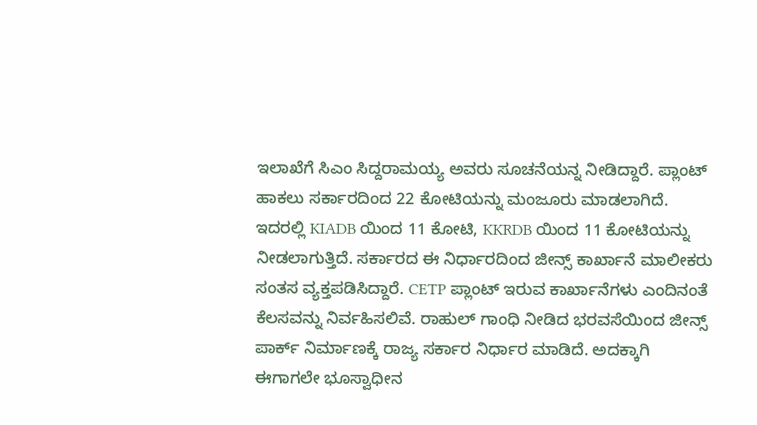ಇಲಾಖೆಗೆ ಸಿಎಂ ಸಿದ್ದರಾಮಯ್ಯ ಅವರು ಸೂಚನೆಯನ್ನ ನೀಡಿದ್ದಾರೆ. ಪ್ಲಾಂಟ್ ಹಾಕಲು ಸರ್ಕಾರದಿಂದ 22 ಕೋಟಿಯನ್ನು ಮಂಜೂರು ಮಾಡಲಾಗಿದೆ.
ಇದರಲ್ಲಿ KIADB ಯಿಂದ 11 ಕೋಟಿ, KKRDB ಯಿಂದ 11 ಕೋಟಿಯನ್ನು ನೀಡಲಾಗುತ್ತಿದೆ. ಸರ್ಕಾರದ ಈ ನಿರ್ಧಾರದಿಂದ ಜೀನ್ಸ್ ಕಾರ್ಖಾನೆ ಮಾಲೀಕರು ಸಂತಸ ವ್ಯಕ್ತಪಡಿಸಿದ್ದಾರೆ. CETP ಪ್ಲಾಂಟ್ ಇರುವ ಕಾರ್ಖಾನೆಗಳು ಎಂದಿನಂತೆ ಕೆಲಸವನ್ನು ನಿರ್ವಹಿಸಲಿವೆ. ರಾಹುಲ್ ಗಾಂಧಿ ನೀಡಿದ ಭರವಸೆಯಿಂದ ಜೀನ್ಸ್ ಪಾರ್ಕ್ ನಿರ್ಮಾಣಕ್ಕೆ ರಾಜ್ಯ ಸರ್ಕಾರ ನಿರ್ಧಾರ ಮಾಡಿದೆ. ಅದಕ್ಕಾಗಿ ಈಗಾಗಲೇ ಭೂಸ್ವಾಧೀನ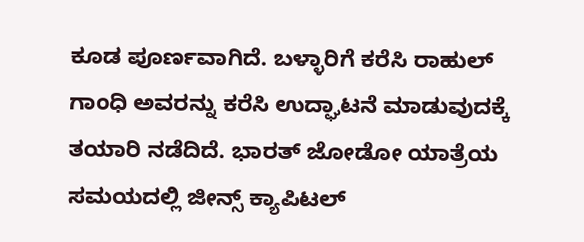ಕೂಡ ಪೂರ್ಣವಾಗಿದೆ. ಬಳ್ಳಾರಿಗೆ ಕರೆಸಿ ರಾಹುಲ್ ಗಾಂಧಿ ಅವರನ್ನು ಕರೆಸಿ ಉದ್ಘಾಟನೆ ಮಾಡುವುದಕ್ಕೆ ತಯಾರಿ ನಡೆದಿದೆ. ಭಾರತ್ ಜೋಡೋ ಯಾತ್ರೆಯ ಸಮಯದಲ್ಲಿ ಜೀನ್ಸ್ ಕ್ಯಾಪಿಟಲ್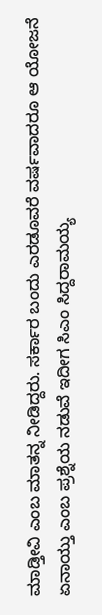ಮಾಡ್ತೀವಿ ಎಂಬ ಮಾತನ್ನ ನೀಡಿದ್ದರು. ಸರ್ಕಾರ ಬಂದು ಎರಡೂವರೆ ವರ್ಷವಾದರೂ ಆ ಯೋಜನೆ ಏನಾಯ್ತು ಎಂಬ ಪ್ರಶ್ನೆಯ ನಡುವೆ ಇದೀಗ ಸಿಎಂ ಸಿದ್ದರಾಮಯ್ಯ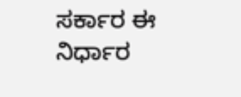ಸರ್ಕಾರ ಈ ನಿರ್ಧಾರ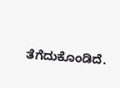ತೆಗೆದುಕೊಂಡಿದೆ.